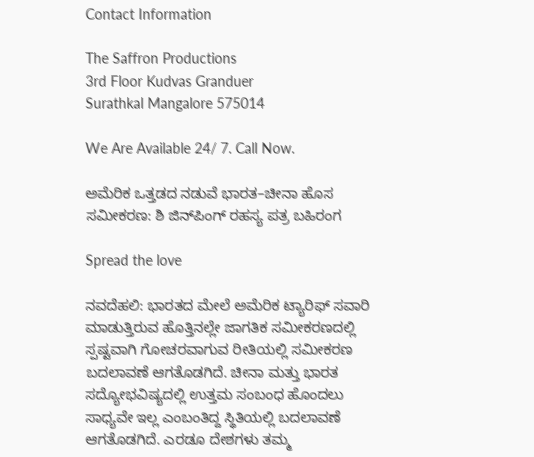Contact Information

The Saffron Productions
3rd Floor Kudvas Granduer
Surathkal Mangalore 575014

We Are Available 24/ 7. Call Now.

ಅಮೆರಿಕ ಒತ್ತಡದ ನಡುವೆ ಭಾರತ–ಚೀನಾ ಹೊಸ ಸಮೀಕರಣ: ಶಿ ಜಿನ್‌ಪಿಂಗ್ ರಹಸ್ಯ ಪತ್ರ ಬಹಿರಂಗ

Spread the love

ನವದೆಹಲಿ: ಭಾರತದ ಮೇಲೆ ಅಮೆರಿಕ ಟ್ಯಾರಿಫ್ ಸವಾರಿ ಮಾಡುತ್ತಿರುವ ಹೊತ್ತಿನಲ್ಲೇ ಜಾಗತಿಕ ಸಮೀಕರಣದಲ್ಲಿ ಸ್ಪಷ್ಟವಾಗಿ ಗೋಚರವಾಗುವ ರೀತಿಯಲ್ಲಿ ಸಮೀಕರಣ ಬದಲಾವಣೆ ಆಗತೊಡಗಿದೆ. ಚೀನಾ ಮತ್ತು ಭಾರತ ಸದ್ಯೋಭವಿಷ್ಯದಲ್ಲಿ ಉತ್ತಮ ಸಂಬಂಧ ಹೊಂದಲು ಸಾಧ್ಯವೇ ಇಲ್ಲ ಎಂಬಂತಿದ್ದ ಸ್ಥಿತಿಯಲ್ಲಿ ಬದಲಾವಣೆ ಆಗತೊಡಗಿದೆ. ಎರಡೂ ದೇಶಗಳು ತಮ್ಮ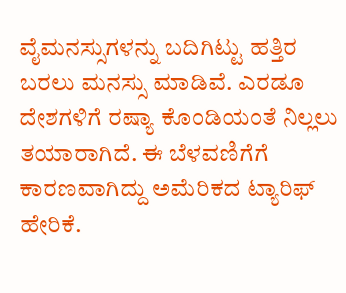ವೈಮನಸ್ಸುಗಳನ್ನು ಬದಿಗಿಟ್ಟು ಹತ್ತಿರ ಬರಲು ಮನಸ್ಸು ಮಾಡಿವೆ. ಎರಡೂ ದೇಶಗಳಿಗೆ ರಷ್ಯಾ ಕೊಂಡಿಯಂತೆ ನಿಲ್ಲಲು ತಯಾರಾಗಿದೆ. ಈ ಬೆಳವಣಿಗೆಗೆ ಕಾರಣವಾಗಿದ್ದು ಅಮೆರಿಕದ ಟ್ಯಾರಿಫ್ ಹೇರಿಕೆ.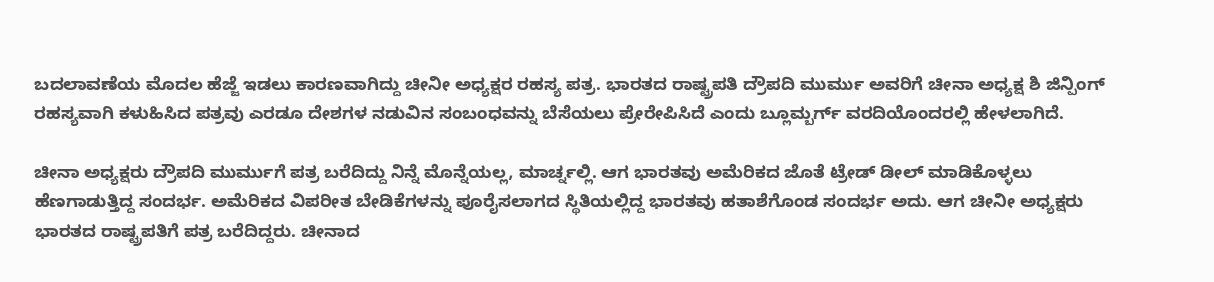ಬದಲಾವಣೆಯ ಮೊದಲ ಹೆಜ್ಜೆ ಇಡಲು ಕಾರಣವಾಗಿದ್ದು ಚೀನೀ ಅಧ್ಯಕ್ಷರ ರಹಸ್ಯ ಪತ್ರ. ಭಾರತದ ರಾಷ್ಟ್ರಪತಿ ದ್ರೌಪದಿ ಮುರ್ಮು ಅವರಿಗೆ ಚೀನಾ ಅಧ್ಯಕ್ಷ ಶಿ ಜಿನ್ಪಿಂಗ್ ರಹಸ್ಯವಾಗಿ ಕಳುಹಿಸಿದ ಪತ್ರವು ಎರಡೂ ದೇಶಗಳ ನಡುವಿನ ಸಂಬಂಧವನ್ನು ಬೆಸೆಯಲು ಪ್ರೇರೇಪಿಸಿದೆ ಎಂದು ಬ್ಲೂಮ್ಬರ್ಗ್ ವರದಿಯೊಂದರಲ್ಲಿ ಹೇಳಲಾಗಿದೆ.

ಚೀನಾ ಅಧ್ಯಕ್ಷರು ದ್ರೌಪದಿ ಮುರ್ಮುಗೆ ಪತ್ರ ಬರೆದಿದ್ದು ನಿನ್ನೆ ಮೊನ್ನೆಯಲ್ಲ, ಮಾರ್ಚ್ನಲ್ಲಿ. ಆಗ ಭಾರತವು ಅಮೆರಿಕದ ಜೊತೆ ಟ್ರೇಡ್ ಡೀಲ್ ಮಾಡಿಕೊಳ್ಳಲು ಹೆಣಗಾಡುತ್ತಿದ್ದ ಸಂದರ್ಭ. ಅಮೆರಿಕದ ವಿಪರೀತ ಬೇಡಿಕೆಗಳನ್ನು ಪೂರೈಸಲಾಗದ ಸ್ಥಿತಿಯಲ್ಲಿದ್ದ ಭಾರತವು ಹತಾಶೆಗೊಂಡ ಸಂದರ್ಭ ಅದು. ಆಗ ಚೀನೀ ಅಧ್ಯಕ್ಷರು ಭಾರತದ ರಾಷ್ಟ್ರಪತಿಗೆ ಪತ್ರ ಬರೆದಿದ್ದರು. ಚೀನಾದ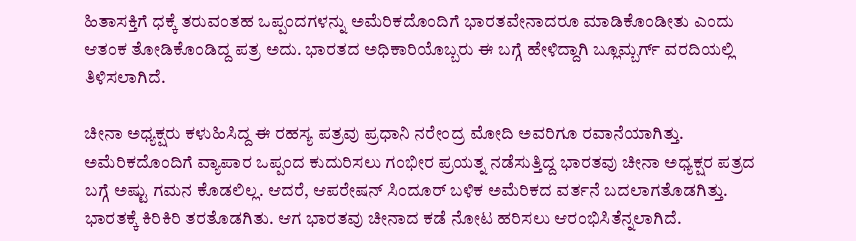ಹಿತಾಸಕ್ತಿಗೆ ಧಕ್ಕೆ ತರುವಂತಹ ಒಪ್ಪಂದಗಳನ್ನು ಅಮೆರಿಕದೊಂದಿಗೆ ಭಾರತವೇನಾದರೂ ಮಾಡಿಕೊಂಡೀತು ಎಂದು ಆತಂಕ ತೋಡಿಕೊಂಡಿದ್ದ ಪತ್ರ ಅದು. ಭಾರತದ ಅಧಿಕಾರಿಯೊಬ್ಬರು ಈ ಬಗ್ಗೆ ಹೇಳಿದ್ದಾಗಿ ಬ್ಲೂಮ್ಬರ್ಗ್ ವರದಿಯಲ್ಲಿ ತಿಳಿಸಲಾಗಿದೆ.

ಚೀನಾ ಅಧ್ಯಕ್ಷರು ಕಳುಹಿಸಿದ್ದ ಈ ರಹಸ್ಯ ಪತ್ರವು ಪ್ರಧಾನಿ ನರೇಂದ್ರ ಮೋದಿ ಅವರಿಗೂ ರವಾನೆಯಾಗಿತ್ತು. ಅಮೆರಿಕದೊಂದಿಗೆ ವ್ಯಾಪಾರ ಒಪ್ಪಂದ ಕುದುರಿಸಲು ಗಂಭೀರ ಪ್ರಯತ್ನ ನಡೆಸುತ್ತಿದ್ದ ಭಾರತವು ಚೀನಾ ಅಧ್ಯಕ್ಷರ ಪತ್ರದ ಬಗ್ಗೆ ಅಷ್ಟು ಗಮನ ಕೊಡಲಿಲ್ಲ. ಆದರೆ, ಆಪರೇಷನ್ ಸಿಂದೂರ್ ಬಳಿಕ ಅಮೆರಿಕದ ವರ್ತನೆ ಬದಲಾಗತೊಡಗಿತ್ತು. ಭಾರತಕ್ಕೆ ಕಿರಿಕಿರಿ ತರತೊಡಗಿತು. ಆಗ ಭಾರತವು ಚೀನಾದ ಕಡೆ ನೋಟ ಹರಿಸಲು ಆರಂಭಿಸಿತೆನ್ನಲಾಗಿದೆ.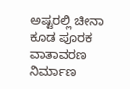ಅಷ್ಟರಲ್ಲಿ ಚೀನಾ ಕೂಡ ಪೂರಕ ವಾತಾವರಣ ನಿರ್ಮಾಣ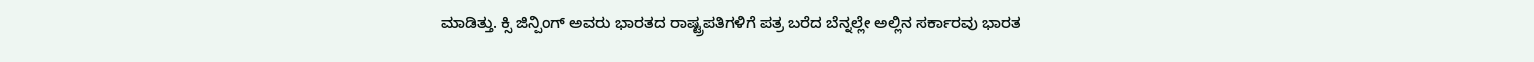ಮಾಡಿತ್ತು. ಕ್ಸಿ ಜಿನ್ಪಿಂಗ್ ಅವರು ಭಾರತದ ರಾಷ್ಟ್ರಪತಿಗಳಿಗೆ ಪತ್ರ ಬರೆದ ಬೆನ್ನಲ್ಲೇ ಅಲ್ಲಿನ ಸರ್ಕಾರವು ಭಾರತ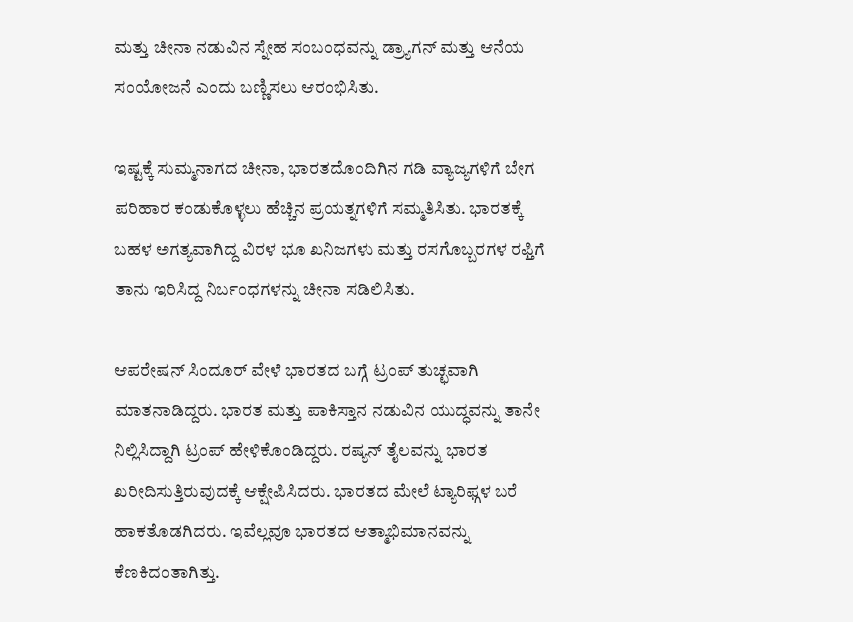ಮತ್ತು ಚೀನಾ ನಡುವಿನ ಸ್ನೇಹ ಸಂಬಂಧವನ್ನು ಡ್ರ್ಯಾಗನ್ ಮತ್ತು ಆನೆಯ ಸಂಯೋಜನೆ ಎಂದು ಬಣ್ಣಿಸಲು ಆರಂಭಿಸಿತು.

ಇಷ್ಟಕ್ಕೆ ಸುಮ್ಮನಾಗದ ಚೀನಾ, ಭಾರತದೊಂದಿಗಿನ ಗಡಿ ವ್ಯಾಜ್ಯಗಳಿಗೆ ಬೇಗ ಪರಿಹಾರ ಕಂಡುಕೊಳ್ಳಲು ಹೆಚ್ಚಿನ ಪ್ರಯತ್ನಗಳಿಗೆ ಸಮ್ಮತಿಸಿತು. ಭಾರತಕ್ಕೆ ಬಹಳ ಅಗತ್ಯವಾಗಿದ್ದ ವಿರಳ ಭೂ ಖನಿಜಗಳು ಮತ್ತು ರಸಗೊಬ್ಬರಗಳ ರಫ್ತಿಗೆ ತಾನು ಇರಿಸಿದ್ದ ನಿರ್ಬಂಧಗಳನ್ನು ಚೀನಾ ಸಡಿಲಿಸಿತು.

ಆಪರೇಷನ್ ಸಿಂದೂರ್ ವೇಳೆ ಭಾರತದ ಬಗ್ಗೆ ಟ್ರಂಪ್ ತುಚ್ಛವಾಗಿ ಮಾತನಾಡಿದ್ದರು. ಭಾರತ ಮತ್ತು ಪಾಕಿಸ್ತಾನ ನಡುವಿನ ಯುದ್ಧವನ್ನು ತಾನೇ ನಿಲ್ಲಿಸಿದ್ದಾಗಿ ಟ್ರಂಪ್ ಹೇಳಿಕೊಂಡಿದ್ದರು. ರಷ್ಯನ್ ತೈಲವನ್ನು ಭಾರತ ಖರೀದಿಸುತ್ತಿರುವುದಕ್ಕೆ ಆಕ್ಷೇಪಿಸಿದರು. ಭಾರತದ ಮೇಲೆ ಟ್ಯಾರಿಫ್ಗಳ ಬರೆ ಹಾಕತೊಡಗಿದರು. ಇವೆಲ್ಲವೂ ಭಾರತದ ಆತ್ಮಾಭಿಮಾನವನ್ನು ಕೆಣಕಿದಂತಾಗಿತ್ತು.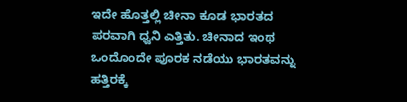ಇದೇ ಹೊತ್ತಲ್ಲಿ ಚೀನಾ ಕೂಡ ಭಾರತದ ಪರವಾಗಿ ಧ್ವನಿ ಎತ್ತಿತು. ಚೀನಾದ ಇಂಥ ಒಂದೊಂದೇ ಪೂರಕ ನಡೆಯು ಭಾರತವನ್ನು ಹತ್ತಿರಕ್ಕೆ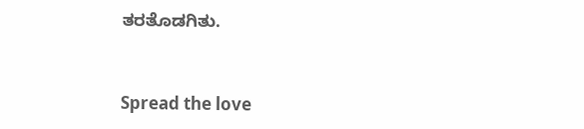ತರತೊಡಗಿತು.


Spread the love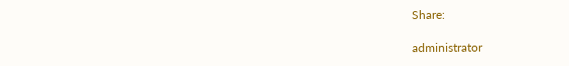Share:

administrator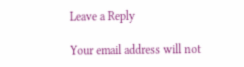Leave a Reply

Your email address will not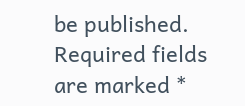be published. Required fields are marked *